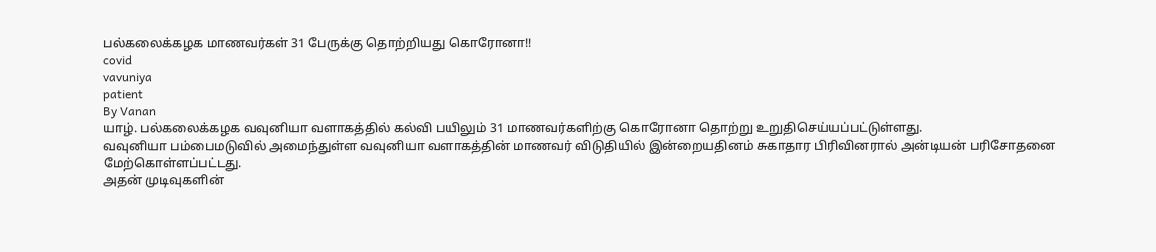பல்கலைக்கழக மாணவர்கள் 31 பேருக்கு தொற்றியது கொரோனா!!
covid
vavuniya
patient
By Vanan
யாழ். பல்கலைக்கழக வவுனியா வளாகத்தில் கல்வி பயிலும் 31 மாணவர்களிற்கு கொரோனா தொற்று உறுதிசெய்யப்பட்டுள்ளது.
வவுனியா பம்பைமடுவில் அமைந்துள்ள வவுனியா வளாகத்தின் மாணவர் விடுதியில் இன்றையதினம் சுகாதார பிரிவினரால் அன்டியன் பரிசோதனை மேற்கொள்ளப்பட்டது.
அதன் முடிவுகளின்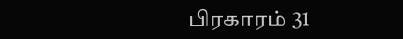பிரகாரம் 31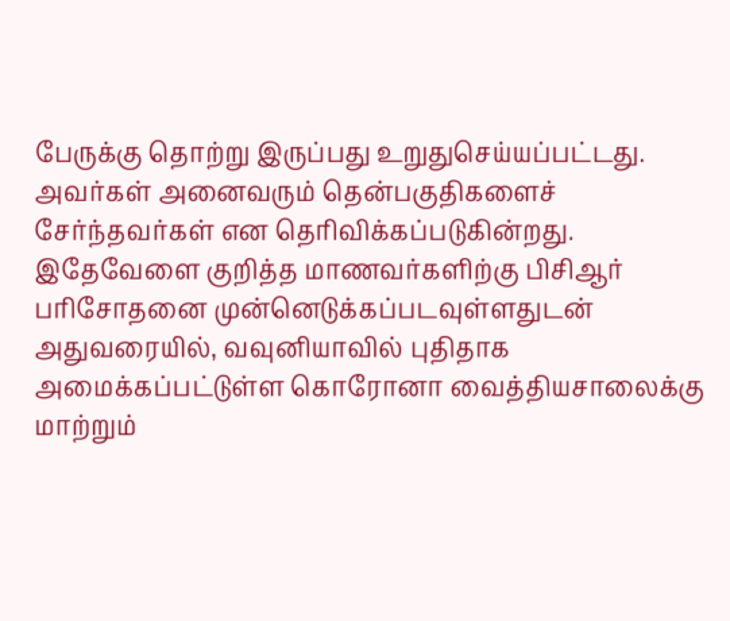பேருக்கு தொற்று இருப்பது உறுதுசெய்யப்பட்டது. அவர்கள் அனைவரும் தென்பகுதிகளைச் சேர்ந்தவர்கள் என தெரிவிக்கப்படுகின்றது.
இதேவேளை குறித்த மாணவர்களிற்கு பிசிஆர் பரிசோதனை முன்னெடுக்கப்படவுள்ளதுடன் அதுவரையில், வவுனியாவில் புதிதாக அமைக்கப்பட்டுள்ள கொரோனா வைத்தியசாலைக்கு மாற்றும்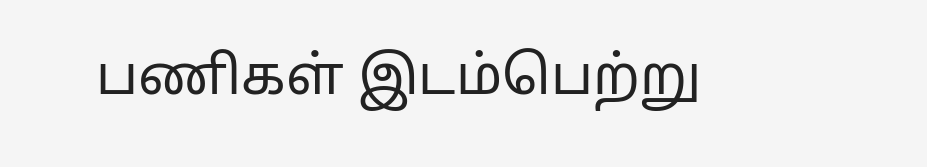பணிகள் இடம்பெற்று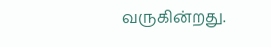வருகின்றது.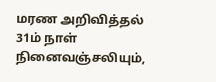மரண அறிவித்தல்
31ம் நாள் நினைவஞ்சலியும்,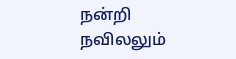நன்றி நவிலலும்